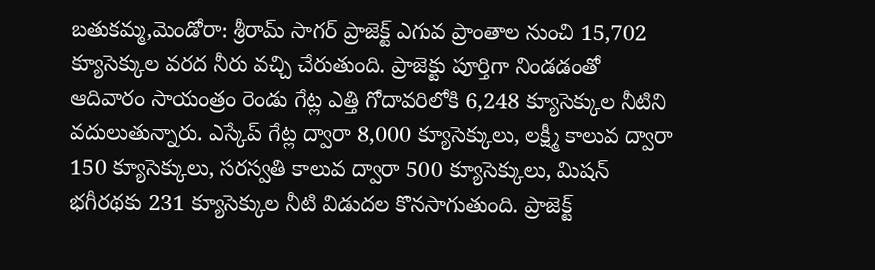బతుకమ్మ,మెండోరా: శ్రీరామ్ సాగర్ ప్రాజెక్ట్ ఎగువ ప్రాంతాల నుంచి 15,702 క్యూసెక్కుల వరద నీరు వచ్చి చేరుతుంది. ప్రాజెక్టు పూర్తిగా నిండడంతో ఆదివారం సాయంత్రం రెండు గేట్ల ఎత్తి గోదావరిలోకి 6,248 క్యూసెక్కుల నీటిని వదులుతున్నారు. ఎస్కేప్ గేట్ల ద్వారా 8,000 క్యూసెక్కులు, లక్ష్మీ కాలువ ద్వారా 150 క్యూసెక్కులు, సరస్వతి కాలువ ద్వారా 500 క్యూసెక్కులు, మిషన్ భగీరథకు 231 క్యూసెక్కుల నీటి విడుదల కొనసాగుతుంది. ప్రాజెక్ట్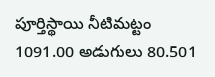పూర్తిస్థాయి నీటిమట్టం 1091.00 అడుగులు 80.501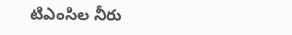టిఎంసిల నీరు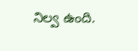నిల్వ ఉంది.